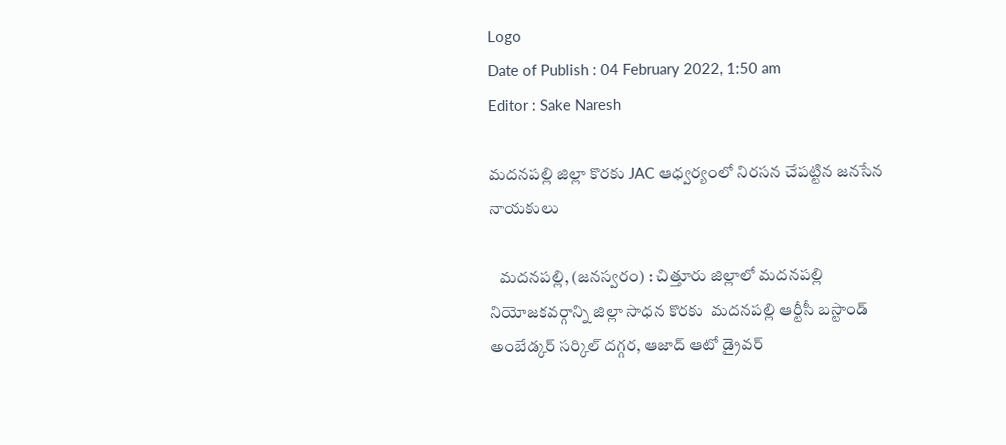Logo
Date of Publish : 04 February 2022, 1:50 am
Editor : Sake Naresh

మదనపల్లి జిల్లా కొరకు JAC ఆధ్వర్యంలో నిరసన చేపట్టిన జనసేన నాయకులు

   మదనపల్లి, (జనస్వరం) : చిత్తూరు జిల్లాలో మదనపల్లి నియోజకవర్గాన్ని జిల్లా సాధన కొరకు  మదనపల్లి ఆర్టీసీ బస్టాండ్ అంబేడ్కర్ సర్కిల్ దగ్గర, ఆజాద్ ఆటో డ్రైవర్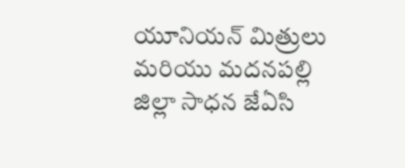యూనియన్ మిత్రులు మరియు మదనపల్లి జిల్లా సాధన జేఏసి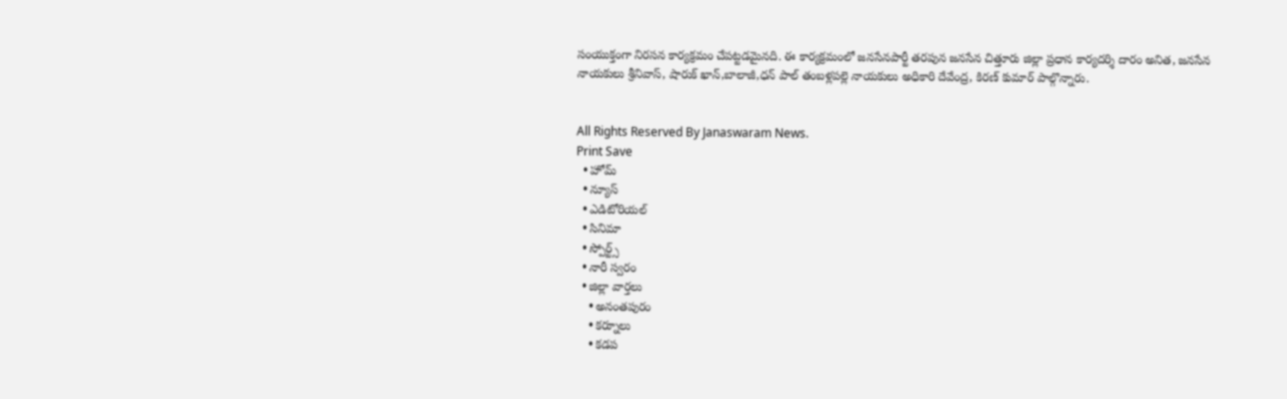సంయుక్తంగా నిరసన కార్యక్రమం చేపట్టడమైనది. ఈ కార్యక్రమంలో జనసేనపార్టీ తరపున జనసేన చిత్తూరు జిల్లా ప్రధాన కార్యదర్శి దారం అనిత, జనసేన నాయకులు శ్రీనివాస్, షారుక్ ఖాన్,బాలాజీ,ధన్ పాల్ తంబళ్లపల్లె నాయకులు అధికారి దేవేంద్ర, కిరణ్ కుమార్ పాల్గొన్నారు.


All Rights Reserved By Janaswaram News.
Print Save
  • హోమ్
  • న్యూస్
  • ఎడిటోరియల్
  • సినిమా
  • స్పోర్ట్స్
  • నారీ స్వరం
  • జిల్లా వార్తలు
    • అనంతపురం
    • కర్నూలు
    • కడప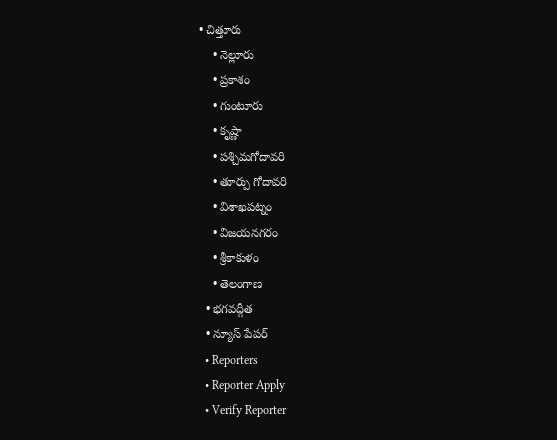• చిత్తూరు
    • నెల్లూరు
    • ప్రకాశం
    • గుంటూరు
    • కృష్ణా
    • పశ్చిమగోదావరి
    • తూర్పు గోదావరి
    • విశాఖపట్నం
    • విజయనగరం
    • శ్రీకాకుళం
    • తెలంగాణ
  • భగవద్గీత
  • న్యూస్ పేపర్
  • Reporters
  • Reporter Apply
  • Verify Reporter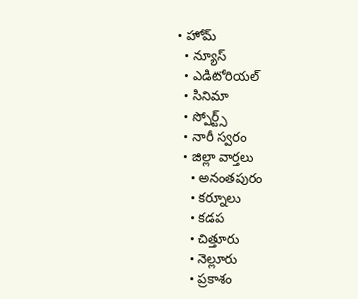• హోమ్
  • న్యూస్
  • ఎడిటోరియల్
  • సినిమా
  • స్పోర్ట్స్
  • నారీ స్వరం
  • జిల్లా వార్తలు
    • అనంతపురం
    • కర్నూలు
    • కడప
    • చిత్తూరు
    • నెల్లూరు
    • ప్రకాశం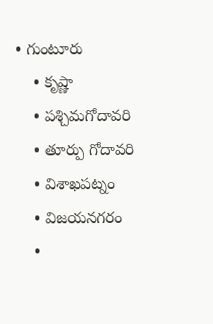• గుంటూరు
    • కృష్ణా
    • పశ్చిమగోదావరి
    • తూర్పు గోదావరి
    • విశాఖపట్నం
    • విజయనగరం
    •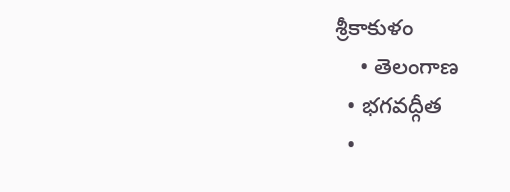శ్రీకాకుళం
    • తెలంగాణ
  • భగవద్గీత
  •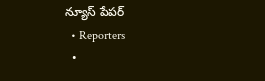న్యూస్ పేపర్
  • Reporters
  •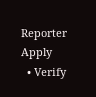Reporter Apply
  • Verify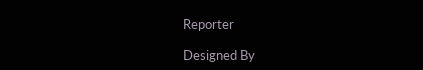Reporter

Designed By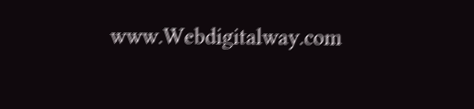www.Webdigitalway.com